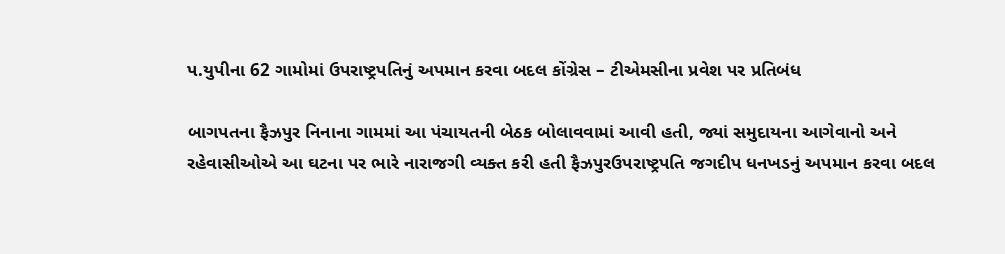પ.યુપીના 62 ગામોમાં ઉપરાષ્ટ્રપતિનું અપમાન કરવા બદલ કોંગ્રેસ – ટીએમસીના પ્રવેશ પર પ્રતિબંધ

બાગપતના ફૈઝપુર નિનાના ગામમાં આ પંચાયતની બેઠક બોલાવવામાં આવી હતી, જ્યાં સમુદાયના આગેવાનો અને રહેવાસીઓએ આ ઘટના પર ભારે નારાજગી વ્યક્ત કરી હતી ફૈઝપુરઉપરાષ્ટ્રપતિ જગદીપ ધનખડનું અપમાન કરવા બદલ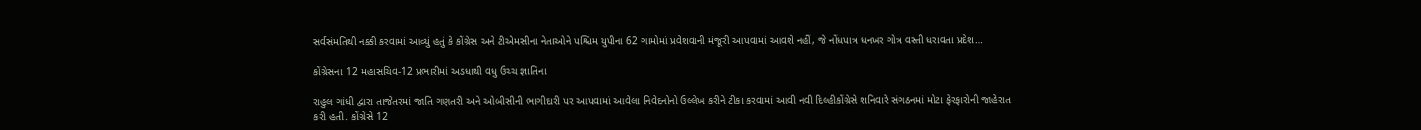સર્વસંમતિથી નક્કી કરવામાં આવ્યું હતું કે કોંગ્રેસ અને ટીએમસીના નેતાઓને પશ્ચિમ યુપીના 62 ગામોમાં પ્રવેશવાની મંજૂરી આપવામાં આવશે નહીં, જે નોંધપાત્ર ધનખર ગોત્ર વસ્તી ધરાવતા પ્રદેશ…

કોંગ્રેસના 12 મહાસચિવ-12 પ્રભારીમાં અડધાથી વધુ ઉચ્ચ જ્ઞાતિના

રાહુલ ગાંધી દ્વારા તાજેતરમાં જાતિ ગણતરી અને ઓબીસીની ભાગીદારી પર આપવામાં આવેલા નિવેદનોનો ઉલ્લેખ કરીને ટીકા કરવામાં આવી નવી દિલ્હીકોંગ્રેસે શનિવારે સંગઠનમાં મોટા ફેરફારોની જાહેરાત કરી હતી. કોંગ્રેસે 12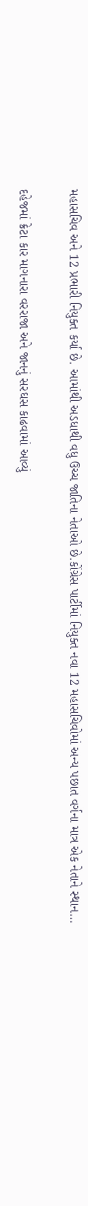મહાસચિવ અને 12 પ્રભારી નિયુક્ત કર્યા છે. આમાંથી અડધાથી વધુ ઉચ્ચ જાતિના નેતાઓ છે.કોંગ્રેસ પાર્ટીમાં નિયુક્ત નવા 12 મહાસચિવોમાં અન્ય પછાત વર્ગના માત્ર એક નેતાને સ્થાન…

દહેજમાં ક્રેટા કાર માગનારા વરરાજા અને જાનનું સરઘસ કાઢવામાં આવ્યું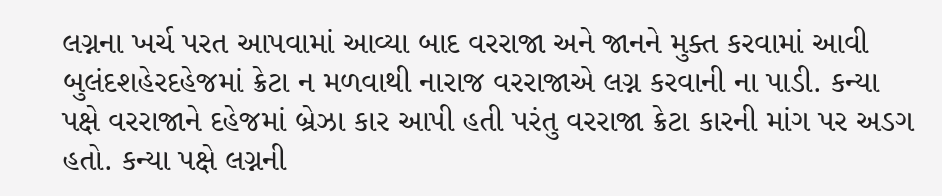લગ્નના ખર્ચ પરત આપવામાં આવ્યા બાદ વરરાજા અને જાનને મુક્ત કરવામાં આવી બુલંદશહેરદહેજમાં ક્રેટા ન મળવાથી નારાજ વરરાજાએ લગ્ન કરવાની ના પાડી. કન્યા પક્ષે વરરાજાને દહેજમાં બ્રેઝા કાર આપી હતી પરંતુ વરરાજા ક્રેટા કારની માંગ પર અડગ હતો. કન્યા પક્ષે લગ્નની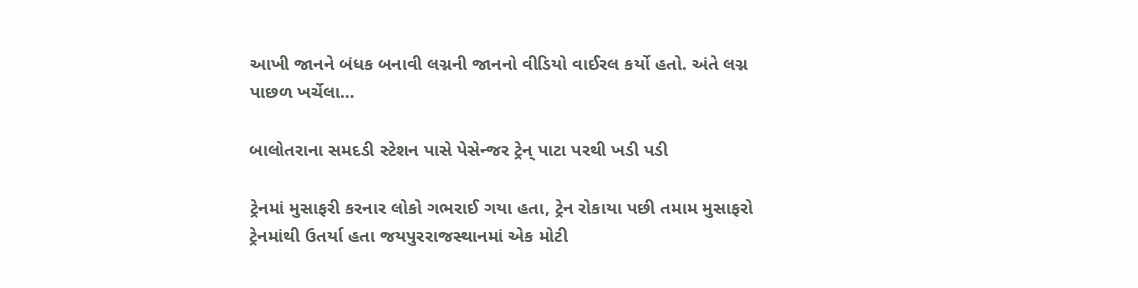આખી જાનને બંધક બનાવી લગ્નની જાનનો વીડિયો વાઈરલ કર્યો હતો. અંતે લગ્ન પાછળ ખર્ચેલા…

બાલોતરાના સમદડી સ્ટેશન પાસે પેસેન્જર ટ્રેન્ પાટા પરથી ખડી પડી

ટ્રેનમાં મુસાફરી કરનાર લોકો ગભરાઈ ગયા હતા, ટ્રેન રોકાયા પછી તમામ મુસાફરો ટ્રેનમાંથી ઉતર્યા હતા જયપુરરાજસ્થાનમાં એક મોટી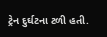ટ્રેન દુર્ઘટના ટળી હતી.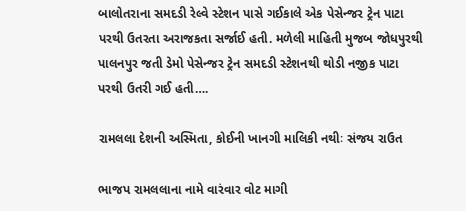બાલોતરાના સમદડી રેલ્વે સ્ટેશન પાસે ગઈકાલે એક પેસેન્જર ટ્રેન પાટા પરથી ઉતરતા અરાજકતા સર્જાઈ હતી. મળેલી માહિતી મુજબ જોધપુરથી પાલનપુર જતી ડેમો પેસેન્જર ટ્રેન સમદડી સ્ટેશનથી થોડી નજીક પાટા પરથી ઉતરી ગઈ હતી….

રામલલા દેશની અસ્મિતા, કોઈની ખાનગી માલિકી નથીઃ સંજય રાઉત

ભાજપ રામલલાના નામે વારંવાર વોટ માગી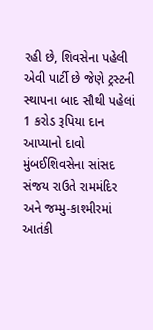રહી છે, શિવસેના પહેલી એવી પાર્ટી છે જેણે ટ્રસ્ટની સ્થાપના બાદ સૌથી પહેલાં 1 કરોડ રૂપિયા દાન આપ્યાનો દાવો મુંબઈશિવસેના સાંસદ સંજય રાઉતે રામમંદિર અને જમ્મુ-કાશ્મીરમાં આતંકી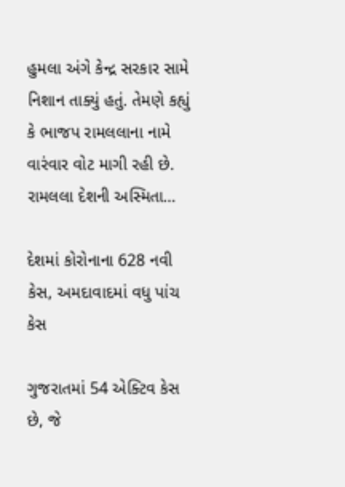હુમલા અંગે કેન્દ્ર સરકાર સામે નિશાન તાક્યું હતું. તેમણે કહ્યું કે ભાજપ રામલલાના નામે વારંવાર વોટ માગી રહી છે. રામલલા દેશની અસ્મિતા…

દેશમાં કોરોનાના 628 નવી કેસ, અમદાવાદમાં વધુ પાંચ કેસ

ગુજરાતમાં 54 એક્ટિવ કેસ છે, જે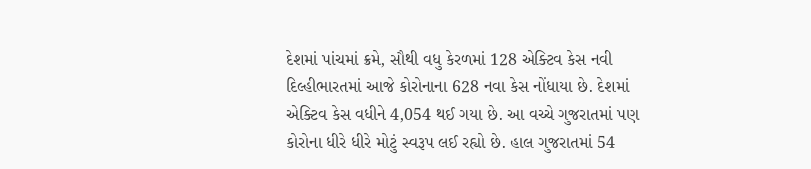દેશમાં પાંચમાં ક્રમે, સૌથી વધુ કેરળમાં 128 એક્ટિવ કેસ નવી દિલ્હીભારતમાં આજે કોરોનાના 628 નવા કેસ નોંધાયા છે. દેશમાં એક્ટિવ કેસ વધીને 4,054 થઈ ગયા છે. આ વચ્ચે ગુજરાતમાં પણ કોરોના ધીરે ધીરે મોટું સ્વરૂપ લઈ રહ્યો છે. હાલ ગુજરાતમાં 54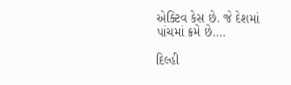એક્ટિવ કેસ છે. જે દેશમાં પાંચમાં ક્રમે છે….

દિલ્હી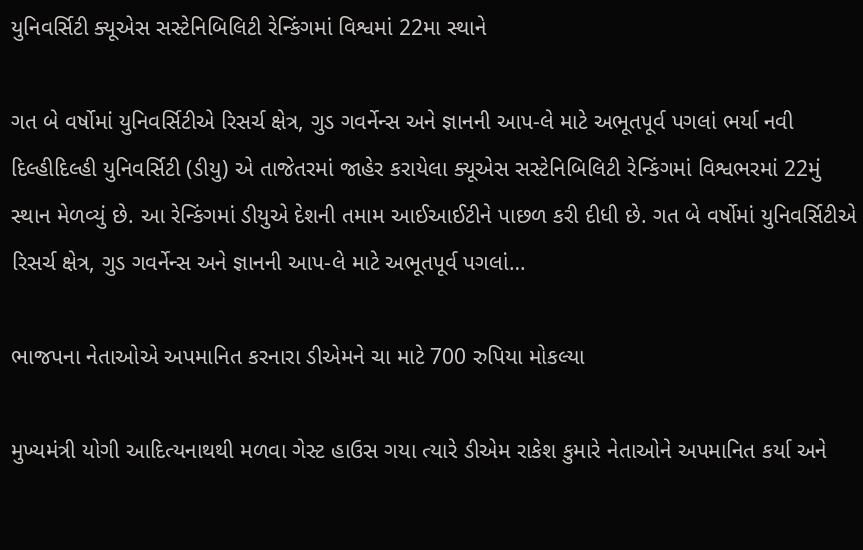યુનિવર્સિટી ક્યૂએસ સસ્ટેનિબિલિટી રેન્કિંગમાં વિશ્વમાં 22મા સ્થાને

ગત બે વર્ષોમાં યુનિવર્સિટીએ રિસર્ચ ક્ષેત્ર, ગુડ ગવર્નેન્સ અને જ્ઞાનની આપ-લે માટે અભૂતપૂર્વ પગલાં ભર્યા નવી દિલ્હીદિલ્હી યુનિવર્સિટી (ડીયુ) એ તાજેતરમાં જાહેર કરાયેલા ક્યૂએસ સસ્ટેનિબિલિટી રેન્કિંગમાં વિશ્વભરમાં 22મું સ્થાન મેળવ્યું છે. આ રેન્કિંગમાં ડીયુએ દેશની તમામ આઈઆઈટીને પાછળ કરી દીધી છે. ગત બે વર્ષોમાં યુનિવર્સિટીએ રિસર્ચ ક્ષેત્ર, ગુડ ગવર્નેન્સ અને જ્ઞાનની આપ-લે માટે અભૂતપૂર્વ પગલાં…

ભાજપના નેતાઓએ અપમાનિત કરનારા ડીએમને ચા માટે 700 રુપિયા મોકલ્યા

મુખ્યમંત્રી યોગી આદિત્યનાથથી મળવા ગેસ્ટ હાઉસ ગયા ત્યારે ડીએમ રાકેશ કુમારે નેતાઓને અપમાનિત કર્યા અને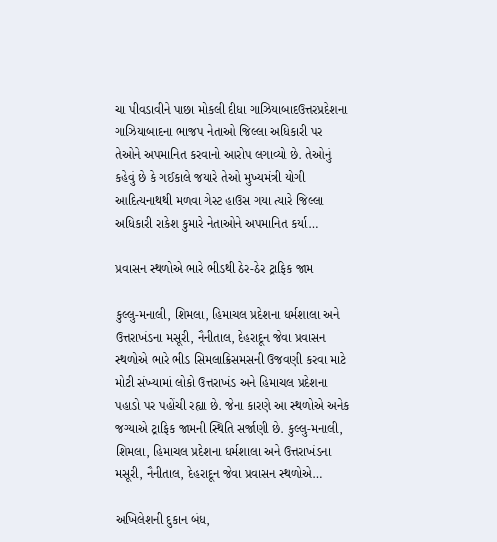ચા પીવડાવીને પાછા મોકલી દીધા ગાઝિયાબાદઉત્તરપ્રદેશના ગાઝિયાબાદના ભાજપ નેતાઓ જિલ્લા અધિકારી પર તેઓને અપમાનિત કરવાનો આરોપ લગાવ્યો છે. તેઓનું કહેવું છે કે ગઈકાલે જયારે તેઓ મુખ્યમંત્રી યોગી આદિત્યનાથથી મળવા ગેસ્ટ હાઉસ ગયા ત્યારે જિલ્લા અધિકારી રાકેશ કુમારે નેતાઓને અપમાનિત કર્યા…

પ્રવાસન સ્થળોએ ભારે ભીડથી ઠેર-ઠેર ટ્રાફિક જામ

કુલ્લુ-મનાલી, શિમલા, હિમાચલ પ્રદેશના ધર્મશાલા અને ઉત્તરાખંડના મસૂરી, નૈનીતાલ, દેહરાદૂન જેવા પ્રવાસન સ્થળોએ ભારે ભીડ સિમલાક્રિસમસની ઉજવણી કરવા માટે મોટી સંખ્યામાં લોકો ઉત્તરાખંડ અને હિમાચલ પ્રદેશના પહાડો પર પહોંચી રહ્યા છે. જેના કારણે આ સ્થળોએ અનેક જગ્યાએ ટ્રાફિક જામની સ્થિતિ સર્જાણી છે. કુલ્લુ-મનાલી, શિમલા, હિમાચલ પ્રદેશના ધર્મશાલા અને ઉત્તરાખંડના મસૂરી, નૈનીતાલ, દેહરાદૂન જેવા પ્રવાસન સ્થળોએ…

અખિલેશની દુકાન બંધ,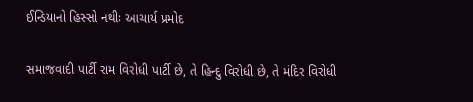ઈન્ડિયાનો હિસ્સો નથીઃ આચાર્ય પ્રમોદ

સમાજવાદી પાર્ટી રામ વિરોધી પાર્ટી છે, તે હિન્દુ વિરોધી છે, તે મંદિર વિરોધી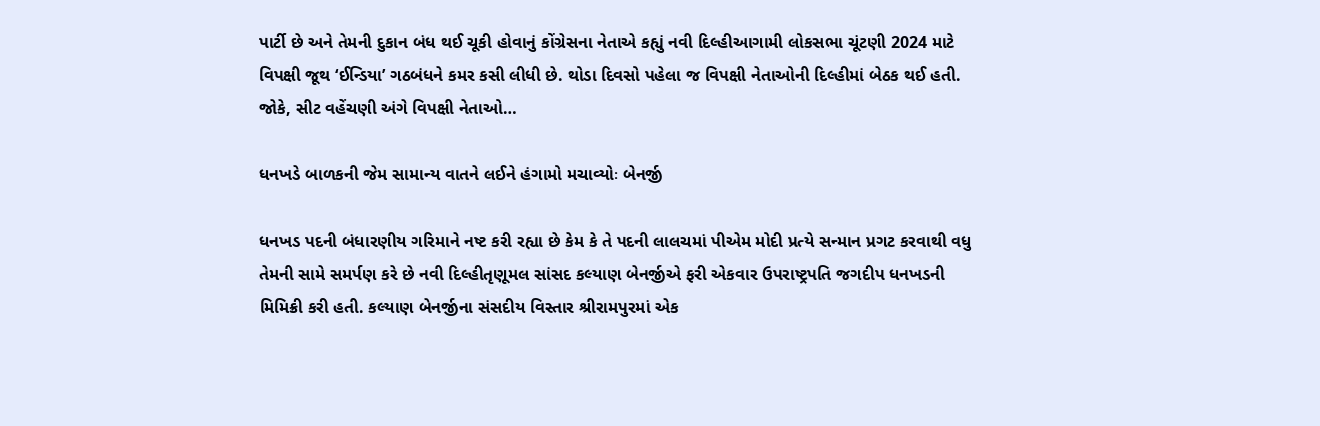પાર્ટી છે અને તેમની દુકાન બંધ થઈ ચૂકી હોવાનું કોંગ્રેસના નેતાએ કહ્યું નવી દિલ્હીઆગામી લોકસભા ચૂંટણી 2024 માટે વિપક્ષી જૂથ ‘ઈન્ડિયા’ ગઠબંધને કમર કસી લીધી છે. થોડા દિવસો પહેલા જ વિપક્ષી નેતાઓની દિલ્હીમાં બેઠક થઈ હતી. જોકે, સીટ વહેંચણી અંગે વિપક્ષી નેતાઓ…

ધનખડે બાળકની જેમ સામાન્ય વાતને લઈને હંગામો મચાવ્યોઃ બેનર્જી

ધનખડ પદની બંધારણીય ગરિમાને નષ્ટ કરી રહ્યા છે કેમ કે તે પદની લાલચમાં પીએમ મોદી પ્રત્યે સન્માન પ્રગટ કરવાથી વધુ તેમની સામે સમર્પણ કરે છે નવી દિલ્હીતૃણૂમલ સાંસદ કલ્યાણ બેનર્જીએ ફરી એકવાર ઉપરાષ્ટ્રપતિ જગદીપ ધનખડની મિમિક્રી કરી હતી. કલ્યાણ બેનર્જીના સંસદીય વિસ્તાર શ્રીરામપુરમાં એક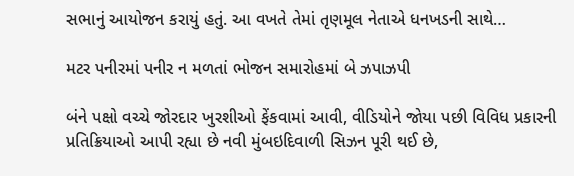સભાનું આયોજન કરાયું હતું. આ વખતે તેમાં તૃણમૂલ નેતાએ ધનખડની સાથે…

મટર પનીરમાં પનીર ન મળતાં ભોજન સમારોહમાં બે ઝપાઝપી

બંને પક્ષો વચ્ચે જોરદાર ખુરશીઓ ફેંકવામાં આવી, વીડિયોને જોયા પછી વિવિધ પ્રકારની પ્રતિક્રિયાઓ આપી રહ્યા છે નવી મુંબઇદિવાળી સિઝન પૂરી થઈ છે,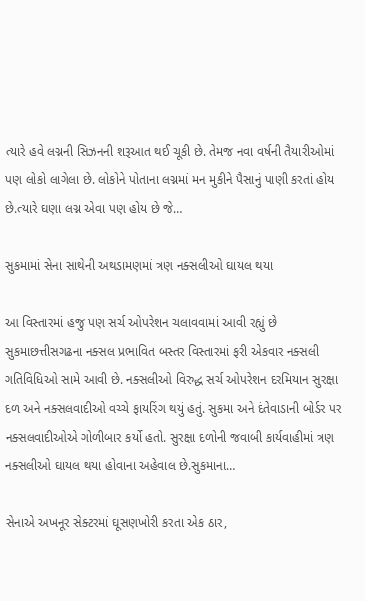ત્યારે હવે લગ્નની સિઝનની શરૂઆત થઈ ચૂકી છે. તેમજ નવા વર્ષની તૈયારીઓમાં પણ લોકો લાગેલા છે. લોકોને પોતાના લગ્નમાં મન મુકીને પૈસાનું પાણી કરતાં હોય છે.ત્યારે ઘણા લગ્ન એવા પણ હોય છે જે…

સુકમામાં સેના સાથેની અથડામણમાં ત્રણ નક્સલીઓ ઘાયલ થયા

આ વિસ્તારમાં હજુ પણ સર્ચ ઓપરેશન ચલાવવામાં આવી રહ્યું છે સુકમાછત્તીસગઢના નક્સલ પ્રભાવિત બસ્તર વિસ્તારમાં ફરી એકવાર નક્સલી ગતિવિધિઓ સામે આવી છે. નક્સલીઓ વિરુદ્ધ સર્ચ ઓપરેશન દરમિયાન સુરક્ષા દળ અને નક્સલવાદીઓ વચ્ચે ફાયરિંગ થયું હતું. સુકમા અને દંતેવાડાની બોર્ડર પર નક્સલવાદીઓએ ગોળીબાર કર્યો હતો. સુરક્ષા દળોની જવાબી કાર્યવાહીમાં ત્રણ નક્સલીઓ ઘાયલ થયા હોવાના અહેવાલ છે.સુકમાના…

સેનાએ અખનૂર સેક્ટરમાં ઘૂસણખોરી કરતા એક ઠાર,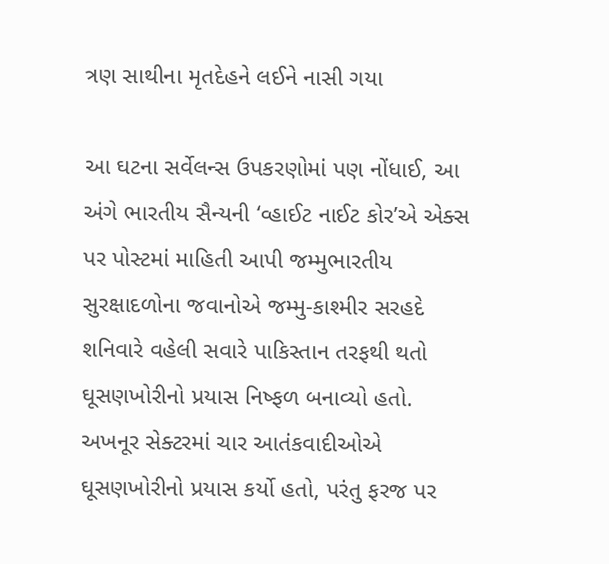ત્રણ સાથીના મૃતદેહને લઈને નાસી ગયા

આ ઘટના સર્વેલન્સ ઉપકરણોમાં પણ નોંધાઈ, આ અંગે ભારતીય સૈન્યની ‘વ્હાઈટ નાઈટ કોર’એ એક્સ પર પોસ્ટમાં માહિતી આપી જમ્મુભારતીય સુરક્ષાદળોના જવાનોએ જમ્મુ-કાશ્મીર સરહદે શનિવારે વહેલી સવારે પાકિસ્તાન તરફથી થતો ઘૂસણખોરીનો પ્રયાસ નિષ્ફળ બનાવ્યો હતો. અખનૂર સેક્ટરમાં ચાર આતંકવાદીઓએ ઘૂસણખોરીનો પ્રયાસ કર્યો હતો, પરંતુ ફરજ પર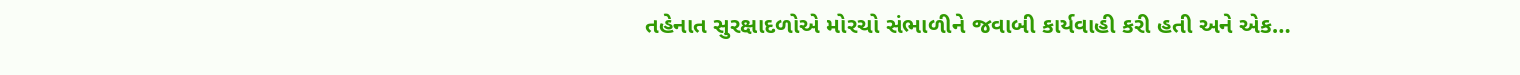તહેનાત સુરક્ષાદળોએ મોરચો સંભાળીને જવાબી કાર્યવાહી કરી હતી અને એક…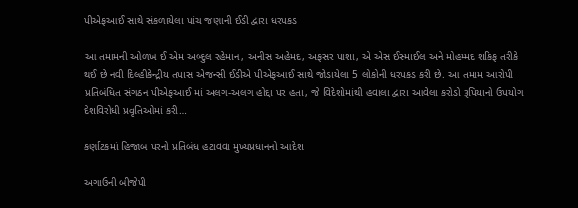પીએફઆઈ સાથે સંકળાયેલા પાંચ જણાની ઈડી દ્વારા ધરપકડ

આ તમામની ઓળખ ઈ એમ અબ્દુલ રહેમાન, અનીસ અહેમદ, અફસર પાશા, એ એસ ઈસ્માઈલ અને મોહમ્મદ શકિફ તરીકે થઈ છે નવી દિલ્હીકેન્દ્રીય તપાસ એજન્સી ઈડીએ પીએફઆઈ સાથે જોડાયેલા 5 લોકોની ધરપકડ કરી છે. આ તમામ આરોપી પ્રતિબંધિત સંગઠન પીએફઆઈ માં અલગ-અલગ હોદ્દા પર હતા, જે વિદેશોમાંથી હવાલા દ્વારા આવેલા કરોડો રૂપિયાનો ઉપયોગ દેશવિરોધી પ્રવૃતિઓમાં કરી…

કર્ણાટકમાં હિજાબ પરનો પ્રતિબંધ હટાવવા મુખ્યપ્રધાનનો આદેશ

અગાઉની બીજેપી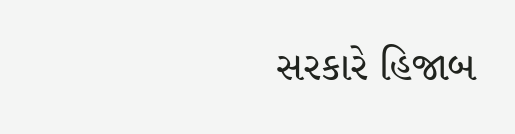સરકારે હિજાબ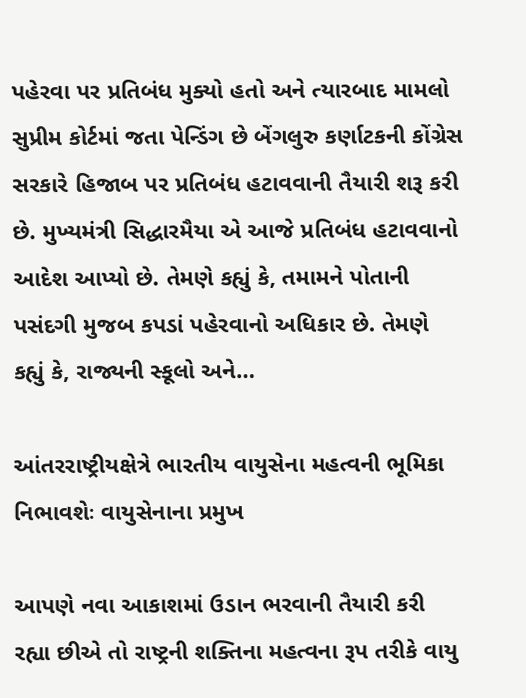પહેરવા પર પ્રતિબંધ મુક્યો હતો અને ત્યારબાદ મામલો સુપ્રીમ કોર્ટમાં જતા પેન્ડિંગ છે બેંગલુરુ કર્ણાટકની કોંગ્રેસ  સરકારે હિજાબ પર પ્રતિબંધ હટાવવાની તૈયારી શરૂ કરી છે. મુખ્યમંત્રી સિદ્ધારમૈયા એ આજે પ્રતિબંધ હટાવવાનો આદેશ આપ્યો છે. તેમણે કહ્યું કે, તમામને પોતાની પસંદગી મુજબ કપડાં પહેરવાનો અધિકાર છે. તેમણે કહ્યું કે, રાજ્યની સ્કૂલો અને…

આંતરરાષ્ટ્રીયક્ષેત્રે ભારતીય વાયુસેના મહત્વની ભૂમિકા નિભાવશેઃ વાયુસેનાના પ્રમુખ

આપણે નવા આકાશમાં ઉડાન ભરવાની તૈયારી કરી રહ્યા છીએ તો રાષ્ટ્રની શક્તિના મહત્વના રૂપ તરીકે વાયુ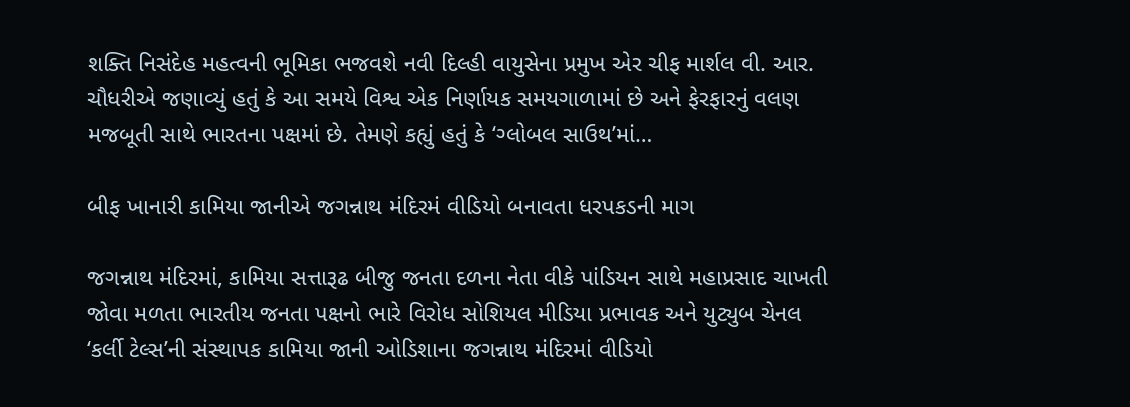શક્તિ નિસંદેહ મહત્વની ભૂમિકા ભજવશે નવી દિલ્હી વાયુસેના પ્રમુખ એર ચીફ માર્શલ વી. આર. ચૌધરીએ જણાવ્યું હતું કે આ સમયે વિશ્વ એક નિર્ણાયક સમયગાળામાં છે અને ફેરફારનું વલણ મજબૂતી સાથે ભારતના પક્ષમાં છે. તેમણે કહ્યું હતું કે ‘ગ્લોબલ સાઉથ’માં…

બીફ ખાનારી કામિયા જાનીએ જગન્નાથ મંદિરમં વીડિયો બનાવતા ધરપકડની માગ

જગન્નાથ મંદિરમાં, કામિયા સત્તારૂઢ બીજુ જનતા દળના નેતા વીકે પાંડિયન સાથે મહાપ્રસાદ ચાખતી જોવા મળતા ભારતીય જનતા પક્ષનો ભારે વિરોધ સોશિયલ મીડિયા પ્રભાવક અને યુટ્યુબ ચેનલ ‘કર્લી ટેલ્સ’ની સંસ્થાપક કામિયા જાની ઓડિશાના જગન્નાથ મંદિરમાં વીડિયો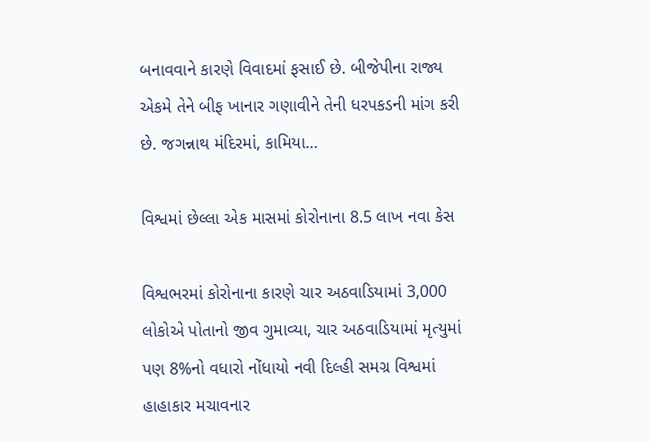બનાવવાને કારણે વિવાદમાં ફસાઈ છે. બીજેપીના રાજ્ય એકમે તેને બીફ ખાનાર ગણાવીને તેની ધરપકડની માંગ કરી છે. જગન્નાથ મંદિરમાં, કામિયા…

વિશ્વમાં છેલ્લા એક માસમાં કોરોનાના 8.5 લાખ નવા કેસ

વિશ્વભરમાં કોરોનાના કારણે ચાર અઠવાડિયામાં 3,000 લોકોએ પોતાનો જીવ ગુમાવ્યા, ચાર અઠવાડિયામાં મૃત્યુમાં પણ 8%નો વધારો નોંધાયો નવી દિલ્હી સમગ્ર વિશ્વમાં હાહાકાર મચાવનાર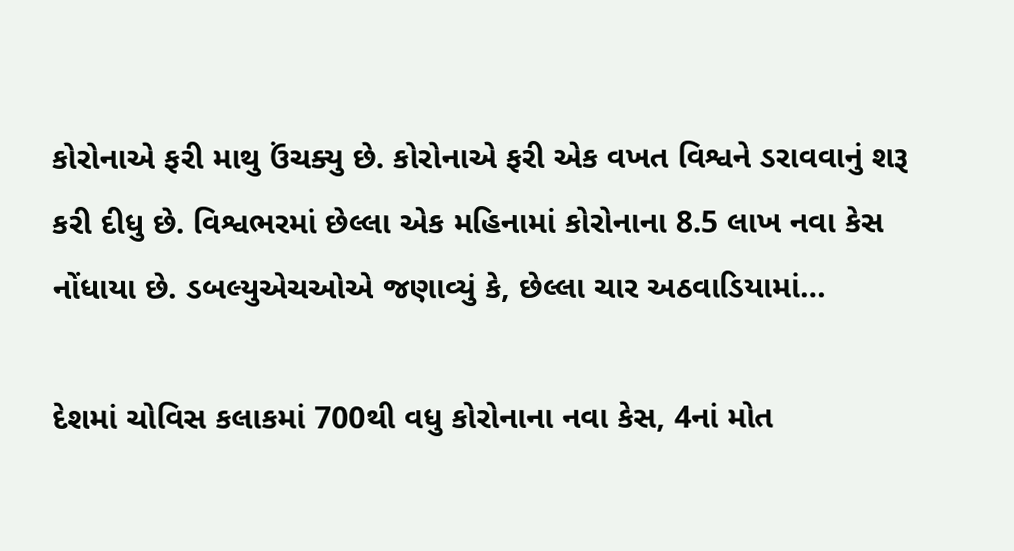કોરોનાએ ફરી માથુ ઉંચક્યુ છે. કોરોનાએ ફરી એક વખત વિશ્વને ડરાવવાનું શરૂ કરી દીધુ છે. વિશ્વભરમાં છેલ્લા એક મહિનામાં કોરોનાના 8.5 લાખ નવા કેસ નોંધાયા છે. ડબલ્યુએચઓએ જણાવ્યું કે, છેલ્લા ચાર અઠવાડિયામાં…

દેશમાં ચોવિસ કલાકમાં 700થી વધુ કોરોનાના નવા કેસ, 4નાં મોત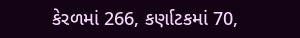કેરળમાં 266, કર્ણાટકમાં 70,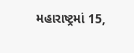મહારાષ્ટ્રમાં 15,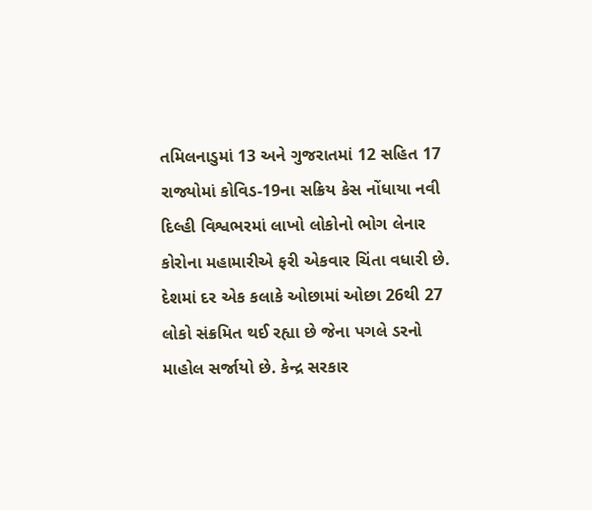તમિલનાડુમાં 13 અને ગુજરાતમાં 12 સહિત 17 રાજ્યોમાં કોવિડ-19ના સક્રિય કેસ નોંધાયા નવી દિલ્હી વિશ્વભરમાં લાખો લોકોનો ભોગ લેનાર કોરોના મહામારીએ ફરી એકવાર ચિંતા વધારી છે. દેશમાં દર એક કલાકે ઓછામાં ઓછા 26થી 27 લોકો સંક્રમિત થઈ રહ્યા છે જેના પગલે ડરનો માહોલ સર્જાયો છે. કેન્દ્ર સરકાર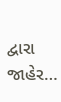દ્વારા જાહેર…